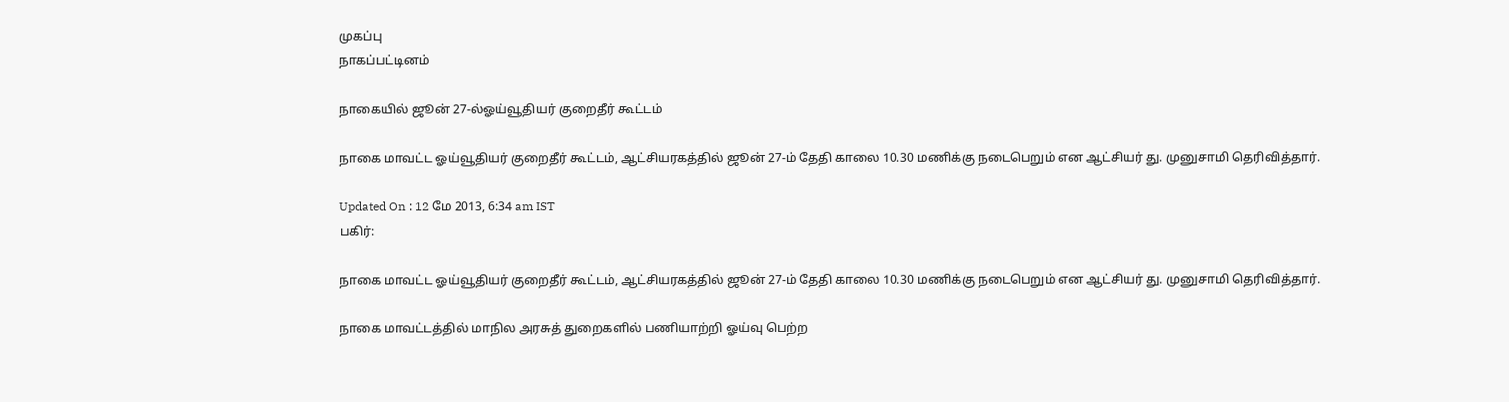முகப்பு
நாகப்பட்டினம்

நாகையில் ஜூன் 27-ல்ஓய்வூதியர் குறைதீர் கூட்டம்

நாகை மாவட்ட ஓய்வூதியர் குறைதீர் கூட்டம், ஆட்சியரகத்தில் ஜூன் 27-ம் தேதி காலை 10.30 மணிக்கு நடைபெறும் என ஆட்சியர் து. முனுசாமி தெரிவித்தார்.

Updated On : 12 மே 2013, 6:34 am IST
பகிர்:

நாகை மாவட்ட ஓய்வூதியர் குறைதீர் கூட்டம், ஆட்சியரகத்தில் ஜூன் 27-ம் தேதி காலை 10.30 மணிக்கு நடைபெறும் என ஆட்சியர் து. முனுசாமி தெரிவித்தார்.

நாகை மாவட்டத்தில் மாநில அரசுத் துறைகளில் பணியாற்றி ஓய்வு பெற்ற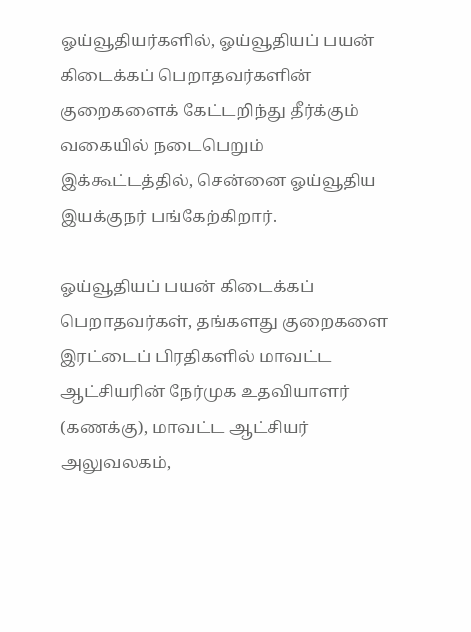ஓய்வூதியர்களில், ஓய்வூதியப் பயன் கிடைக்கப் பெறாதவர்களின் குறைகளைக் கேட்டறிந்து தீர்க்கும் வகையில் நடைபெறும் இக்கூட்டத்தில், சென்னை ஓய்வூதிய இயக்குநர் பங்கேற்கிறார்.

ஓய்வூதியப் பயன் கிடைக்கப் பெறாதவர்கள், தங்களது குறைகளை இரட்டைப் பிரதிகளில் மாவட்ட ஆட்சியரின் நேர்முக உதவியாளர் (கணக்கு), மாவட்ட ஆட்சியர் அலுவலகம்,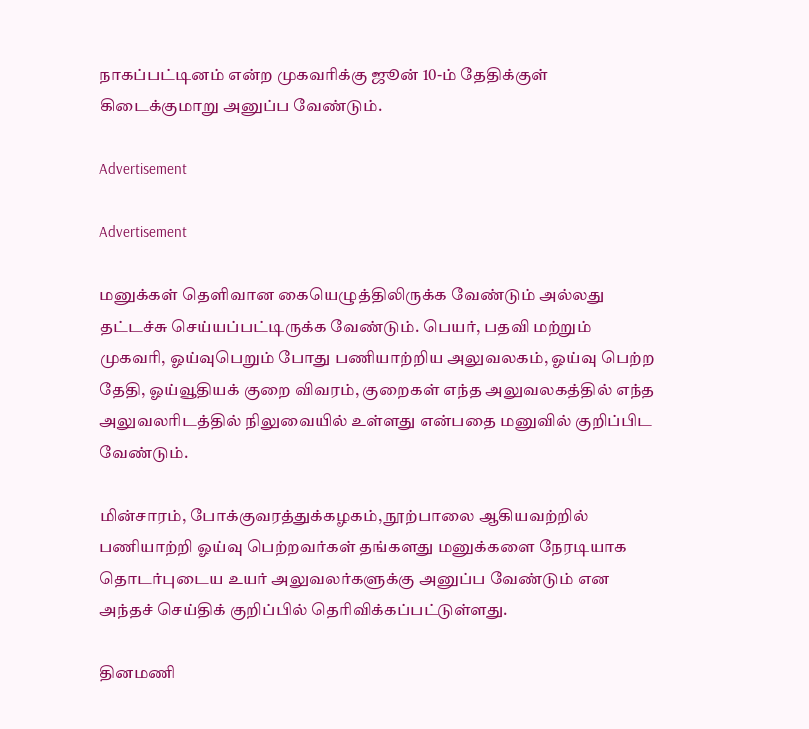நாகப்பட்டினம் என்ற முகவரிக்கு ஜூன் 10-ம் தேதிக்குள் கிடைக்குமாறு அனுப்ப வேண்டும்.

Advertisement

Advertisement

மனுக்கள் தெளிவான கையெழுத்திலிருக்க வேண்டும் அல்லது தட்டச்சு செய்யப்பட்டிருக்க வேண்டும். பெயர், பதவி மற்றும் முகவரி, ஓய்வுபெறும் போது பணியாற்றிய அலுவலகம், ஓய்வு பெற்ற தேதி, ஓய்வூதியக் குறை விவரம், குறைகள் எந்த அலுவலகத்தில் எந்த அலுவலரிடத்தில் நிலுவையில் உள்ளது என்பதை மனுவில் குறிப்பிட வேண்டும்.

மின்சாரம், போக்குவரத்துக்கழகம், நூற்பாலை ஆகியவற்றில் பணியாற்றி ஓய்வு பெற்றவர்கள் தங்களது மனுக்களை நேரடியாக தொடர்புடைய உயர் அலுவலர்களுக்கு அனுப்ப வேண்டும் என அந்தச் செய்திக் குறிப்பில் தெரிவிக்கப்பட்டுள்ளது.

தினமணி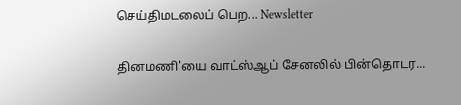செய்திமடலைப் பெற... Newsletter

தினமணி'யை வாட்ஸ்ஆப் சேனலில் பின்தொடர...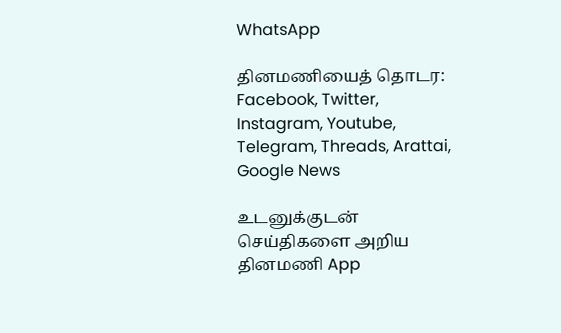WhatsApp

தினமணியைத் தொடர: Facebook, Twitter, Instagram, Youtube, Telegram, Threads, Arattai, Google News

உடனுக்குடன் செய்திகளை அறிய தினமணி App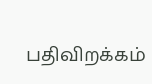பதிவிறக்கம்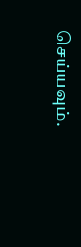செய்யவும்.